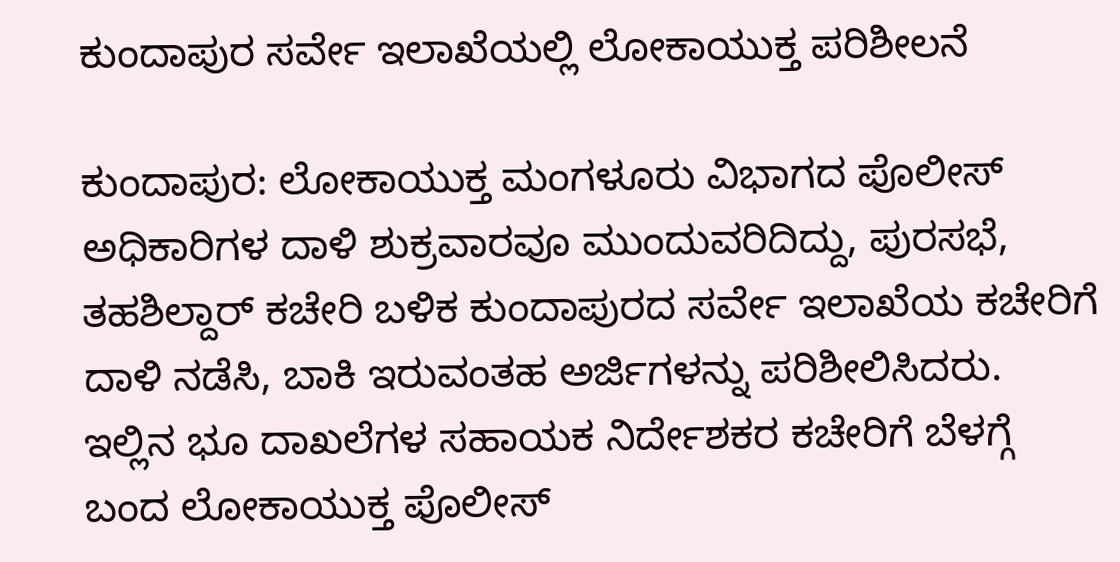ಕುಂದಾಪುರ ಸರ್ವೇ ಇಲಾಖೆಯಲ್ಲಿ ಲೋಕಾಯುಕ್ತ ಪರಿಶೀಲನೆ

ಕುಂದಾಪುರ: ಲೋಕಾಯುಕ್ತ ಮಂಗಳೂರು ವಿಭಾಗದ ಪೊಲೀಸ್ ಅಧಿಕಾರಿಗಳ ದಾಳಿ ಶುಕ್ರವಾರವೂ ಮುಂದುವರಿದಿದ್ದು, ಪುರಸಭೆ, ತಹಶಿಲ್ದಾರ್ ಕಚೇರಿ ಬಳಿಕ ಕುಂದಾಪುರದ ಸರ್ವೇ ಇಲಾಖೆಯ ಕಚೇರಿಗೆ ದಾಳಿ ನಡೆಸಿ, ಬಾಕಿ ಇರುವಂತಹ ಅರ್ಜಿಗಳನ್ನು ಪರಿಶೀಲಿಸಿದರು.
ಇಲ್ಲಿನ ಭೂ ದಾಖಲೆಗಳ ಸಹಾಯಕ ನಿರ್ದೇಶಕರ ಕಚೇರಿಗೆ ಬೆಳಗ್ಗೆ ಬಂದ ಲೋಕಾಯುಕ್ತ ಪೊಲೀಸ್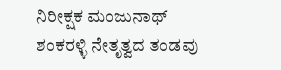ನಿರೀಕ್ಷಕ ಮಂಜುನಾಥ್ ಶಂಕರಳ್ಳಿ ನೇತೃತ್ವದ ತಂಡವು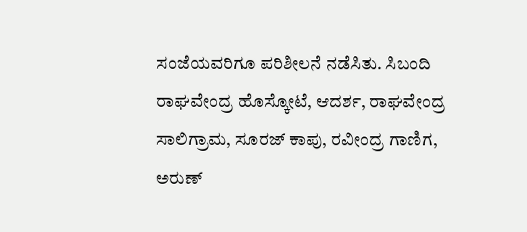ಸಂಜೆಯವರಿಗೂ ಪರಿಶೀಲನೆ ನಡೆಸಿತು. ಸಿಬಂದಿ ರಾಘವೇಂದ್ರ ಹೊಸ್ಕೋಟೆ, ಆದರ್ಶ, ರಾಘವೇಂದ್ರ ಸಾಲಿಗ್ರಾಮ, ಸೂರಜ್ ಕಾಪು, ರವೀಂದ್ರ ಗಾಣಿಗ, ಅರುಣ್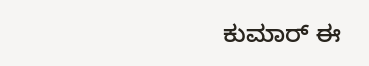ಕುಮಾರ್ ಈ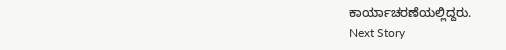ಕಾರ್ಯಾಚರಣೆಯಲ್ಲಿದ್ದರು.
Next Story